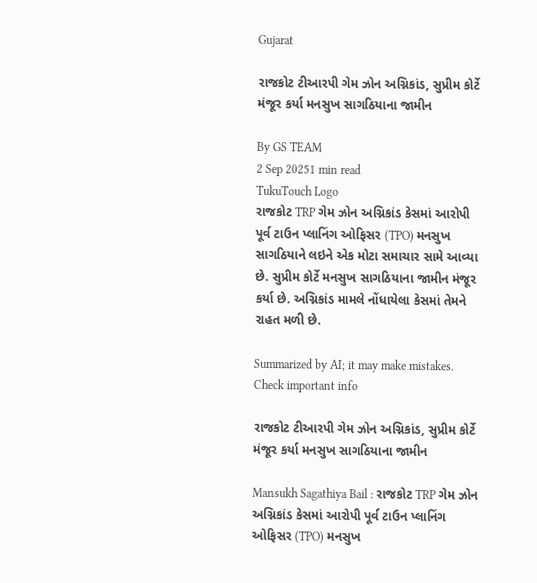Gujarat

રાજકોટ ટીઆરપી ગેમ ઝોન અગ્નિકાંડ, સુપ્રીમ કોર્ટે મંજૂર કર્યા મનસુખ સાગઠિયાના જામીન

By GS TEAM
2 Sep 20251 min read
TukuTouch Logo
રાજકોટ TRP ગેમ ઝોન અગ્નિકાંડ કેસમાં આરોપી પૂર્વ ટાઉન પ્લાનિંગ ઓફિસર (TPO) મનસુખ સાગઠિયાને લઇને એક મોટા સમાચાર સામે આવ્યા છે. સુપ્રીમ કોર્ટે મનસુખ સાગઠિયાના જામીન મંજૂર કર્યા છે. અગ્નિકાંડ મામલે નોંધાયેલા કેસમાં તેમને રાહત મળી છે.

Summarized by AI; it may make mistakes. Check important info

રાજકોટ ટીઆરપી ગેમ ઝોન અગ્નિકાંડ, સુપ્રીમ કોર્ટે મંજૂર કર્યા મનસુખ સાગઠિયાના જામીન

Mansukh Sagathiya Bail : રાજકોટ TRP ગેમ ઝોન અગ્નિકાંડ કેસમાં આરોપી પૂર્વ ટાઉન પ્લાનિંગ ઓફિસર (TPO) મનસુખ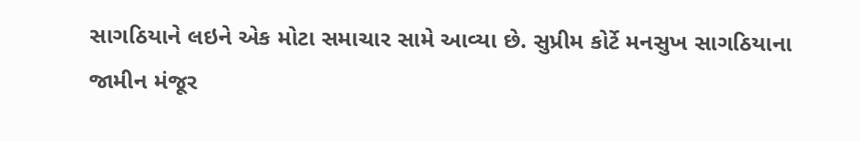સાગઠિયાને લઇને એક મોટા સમાચાર સામે આવ્યા છે. સુપ્રીમ કોર્ટે મનસુખ સાગઠિયાના જામીન મંજૂર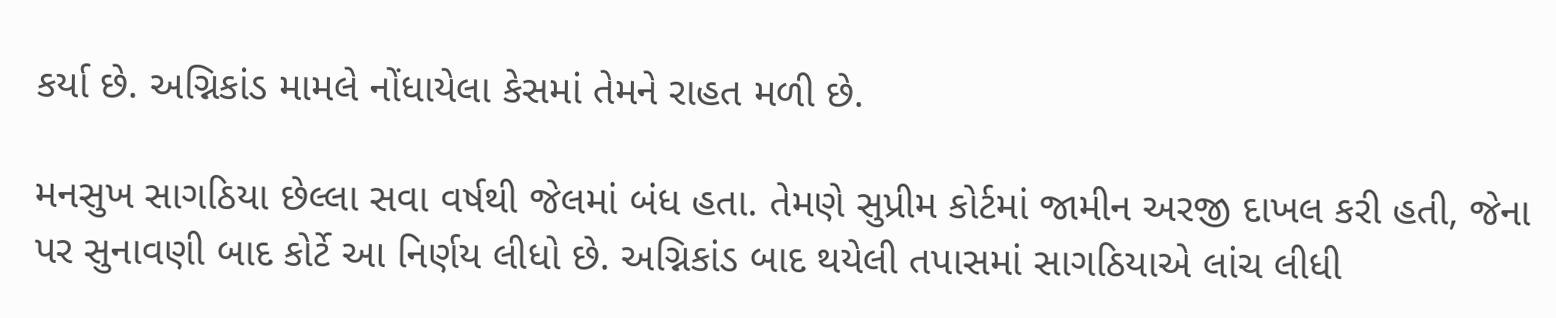કર્યા છે. અગ્નિકાંડ મામલે નોંધાયેલા કેસમાં તેમને રાહત મળી છે.

મનસુખ સાગઠિયા છેલ્લા સવા વર્ષથી જેલમાં બંધ હતા. તેમણે સુપ્રીમ કોર્ટમાં જામીન અરજી દાખલ કરી હતી, જેના પર સુનાવણી બાદ કોર્ટે આ નિર્ણય લીધો છે. અગ્નિકાંડ બાદ થયેલી તપાસમાં સાગઠિયાએ લાંચ લીધી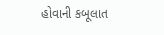હોવાની કબૂલાત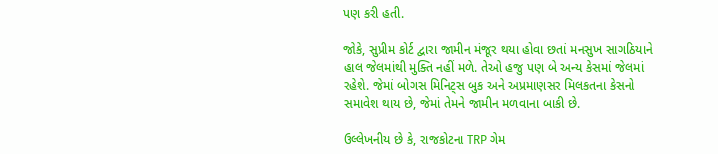પણ કરી હતી.

જોકે, સુપ્રીમ કોર્ટ દ્વારા જામીન મંજૂર થયા હોવા છતાં મનસુખ સાગઠિયાને હાલ જેલમાંથી મુક્તિ નહીં મળે. તેઓ હજુ પણ બે અન્ય કેસમાં જેલમાં રહેશે. જેમાં બોગસ મિનિટ્સ બુક અને અપ્રમાણસર મિલકતના કેસનો સમાવેશ થાય છે, જેમાં તેમને જામીન મળવાના બાકી છે.

ઉલ્લેખનીય છે કે, રાજકોટના TRP ગેમ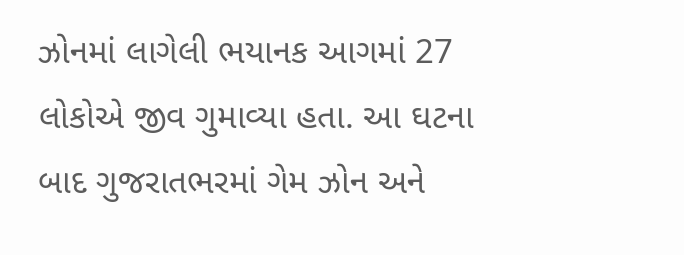ઝોનમાં લાગેલી ભયાનક આગમાં 27 લોકોએ જીવ ગુમાવ્યા હતા. આ ઘટના બાદ ગુજરાતભરમાં ગેમ ઝોન અને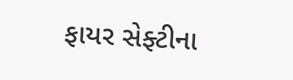ફાયર સેફ્ટીના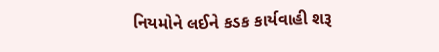નિયમોને લઈને કડક કાર્યવાહી શરૂ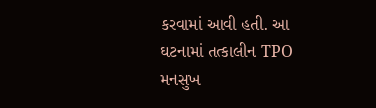કરવામાં આવી હતી. આ ઘટનામાં તત્કાલીન TPO મનસુખ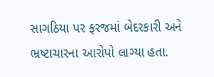સાગઠિયા પર ફરજમાં બેદરકારી અને ભ્રષ્ટાચારના આરોપો લાગ્યા હતા.